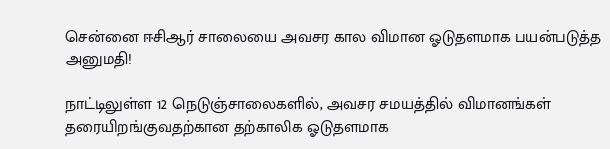சென்னை ஈசிஆர் சாலையை அவசர கால விமான ஓடுதளமாக பயன்படுத்த அனுமதி!

நாட்டிலுள்ள 12 நெடுஞ்சாலைகளில், அவசர சமயத்தில் விமானங்கள் தரையிறங்குவதற்கான தற்காலிக ஓடுதளமாக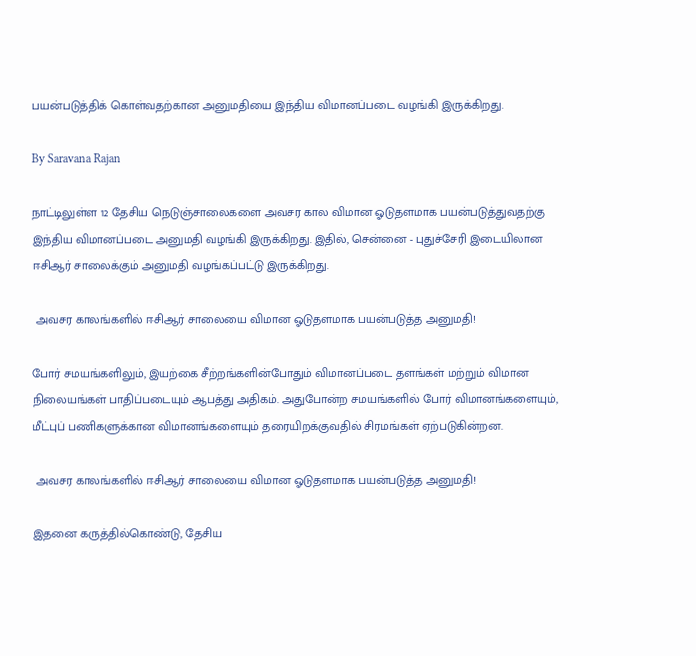பயன்படுத்திக் கொள்வதற்கான அனுமதியை இந்திய விமானப்படை வழங்கி இருக்கிறது.

By Saravana Rajan

நாட்டிலுள்ள 12 தேசிய நெடுஞ்சாலைகளை அவசர கால விமான ஓடுதளமாக பயன்படுத்துவதற்கு இந்திய விமானப்படை அனுமதி வழங்கி இருக்கிறது. இதில், சென்னை - புதுச்சேரி இடையிலான ஈசிஆர் சாலைக்கும் அனுமதி வழங்கப்பட்டு இருக்கிறது.

 அவசர காலங்களில் ஈசிஆர் சாலையை விமான ஓடுதளமாக பயன்படுத்த அனுமதி!

போர் சமயங்களிலும், இயற்கை சீற்றங்களின்போதும் விமானப்படை தளங்கள் மற்றும் விமான நிலையங்கள் பாதிப்படையும் ஆபத்து அதிகம். அதுபோன்ற சமயங்களில் போர் விமானங்களையும், மீட்புப் பணிகளுக்கான விமானங்களையும் தரையிறக்குவதில் சிரமங்கள் ஏற்படுகின்றன.

 அவசர காலங்களில் ஈசிஆர் சாலையை விமான ஓடுதளமாக பயன்படுத்த அனுமதி!

இதனை கருத்தில்கொண்டு, தேசிய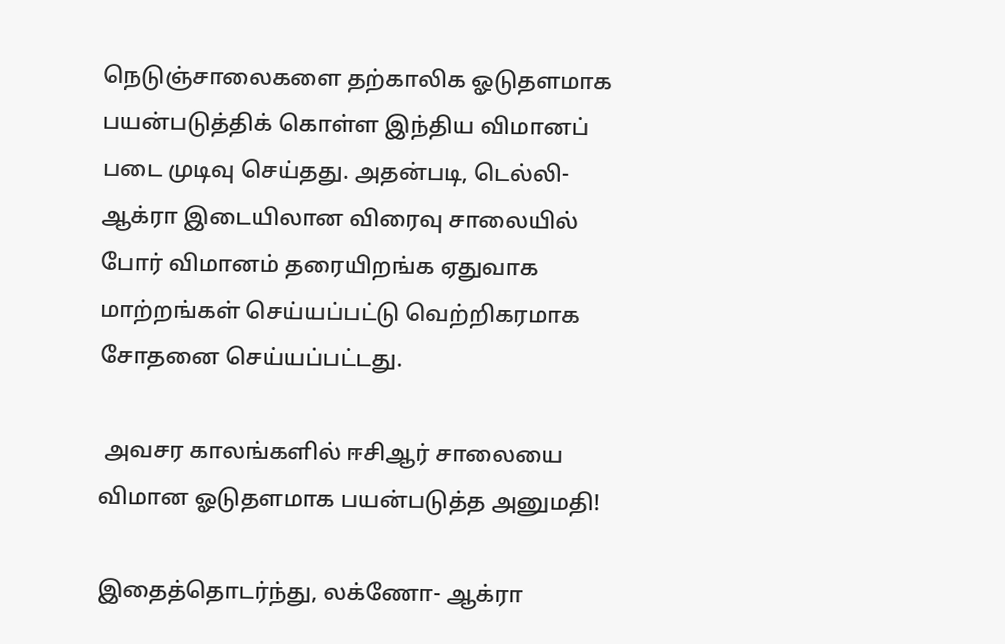நெடுஞ்சாலைகளை தற்காலிக ஓடுதளமாக பயன்படுத்திக் கொள்ள இந்திய விமானப் படை முடிவு செய்தது. அதன்படி, டெல்லி- ஆக்ரா இடையிலான விரைவு சாலையில் போர் விமானம் தரையிறங்க ஏதுவாக மாற்றங்கள் செய்யப்பட்டு வெற்றிகரமாக சோதனை செய்யப்பட்டது.

 அவசர காலங்களில் ஈசிஆர் சாலையை விமான ஓடுதளமாக பயன்படுத்த அனுமதி!

இதைத்தொடர்ந்து, லக்ணோ- ஆக்ரா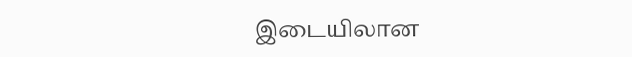இடையிலான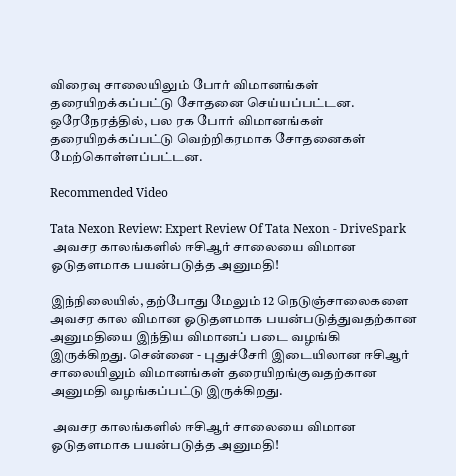விரைவு சாலையிலும் போர் விமானங்கள் தரையிறக்கப்பட்டு சோதனை செய்யப்பட்டன. ஒரேநேரத்தில், பல ரக போர் விமானங்கள் தரையிறக்கப்பட்டு வெற்றிகரமாக சோதனைகள் மேற்கொள்ளப்பட்டன.

Recommended Video

Tata Nexon Review: Expert Review Of Tata Nexon - DriveSpark
 அவசர காலங்களில் ஈசிஆர் சாலையை விமான ஓடுதளமாக பயன்படுத்த அனுமதி!

இந்நிலையில், தற்போது மேலும் 12 நெடுஞ்சாலைகளை அவசர கால விமான ஓடுதளமாக பயன்படுத்துவதற்கான அனுமதியை இந்திய விமானப் படை வழங்கி இருக்கிறது. சென்னை - புதுச்சேரி இடையிலான ஈசிஆர் சாலையிலும் விமானங்கள் தரையிறங்குவதற்கான அனுமதி வழங்கப்பட்டு இருக்கிறது.

 அவசர காலங்களில் ஈசிஆர் சாலையை விமான ஓடுதளமாக பயன்படுத்த அனுமதி!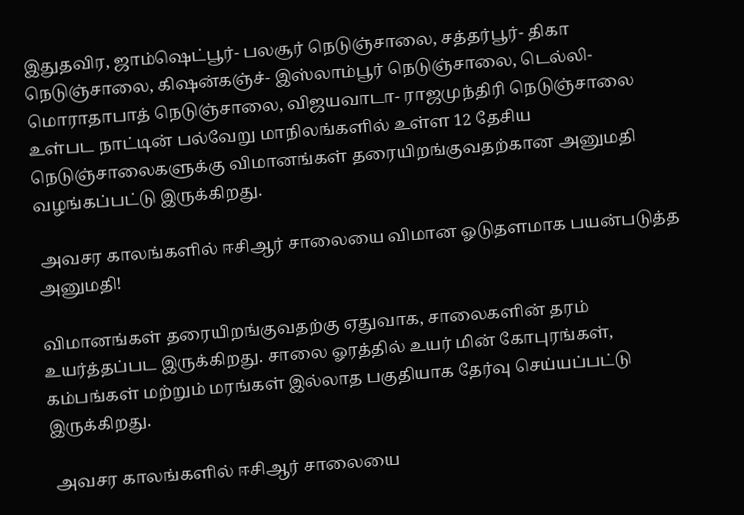இதுதவிர, ஜாம்ஷெட்பூர்- பலசூர் நெடுஞ்சாலை, சத்தர்பூர்- திகா நெடுஞ்சாலை, கிஷன்கஞ்ச்- இஸ்லாம்பூர் நெடுஞ்சாலை, டெல்லி- மொராதாபாத் நெடுஞ்சாலை, விஜயவாடா- ராஜமுந்திரி நெடுஞ்சாலை உள்பட நாட்டின் பல்வேறு மாநிலங்களில் உள்ள 12 தேசிய நெடுஞ்சாலைகளுக்கு விமானங்கள் தரையிறங்குவதற்கான அனுமதி வழங்கப்பட்டு இருக்கிறது.

 அவசர காலங்களில் ஈசிஆர் சாலையை விமான ஓடுதளமாக பயன்படுத்த அனுமதி!

விமானங்கள் தரையிறங்குவதற்கு ஏதுவாக, சாலைகளின் தரம் உயர்த்தப்பட இருக்கிறது. சாலை ஓரத்தில் உயர் மின் கோபுரங்கள், கம்பங்கள் மற்றும் மரங்கள் இல்லாத பகுதியாக தேர்வு செய்யப்பட்டு இருக்கிறது.

 அவசர காலங்களில் ஈசிஆர் சாலையை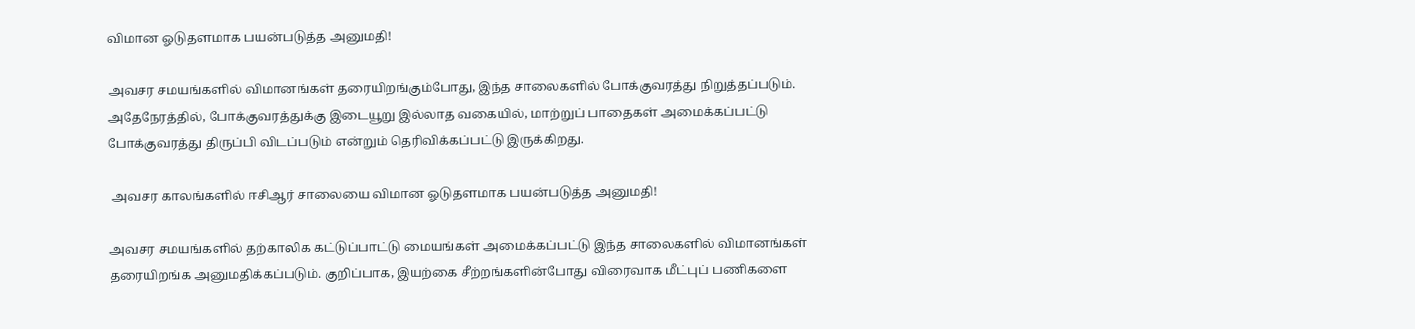விமான ஓடுதளமாக பயன்படுத்த அனுமதி!

அவசர சமயங்களில் விமானங்கள் தரையிறங்கும்போது, இந்த சாலைகளில் போக்குவரத்து நிறுத்தப்படும். அதேநேரத்தில், போக்குவரத்துக்கு இடையூறு இல்லாத வகையில், மாற்றுப் பாதைகள் அமைக்கப்பட்டு போக்குவரத்து திருப்பி விடப்படும் என்றும் தெரிவிக்கப்பட்டு இருக்கிறது.

 அவசர காலங்களில் ஈசிஆர் சாலையை விமான ஓடுதளமாக பயன்படுத்த அனுமதி!

அவசர சமயங்களில் தற்காலிக கட்டுப்பாட்டு மையங்கள் அமைக்கப்பட்டு இந்த சாலைகளில் விமானங்கள் தரையிறங்க அனுமதிக்கப்படும். குறிப்பாக, இயற்கை சீற்றங்களின்போது விரைவாக மீட்புப் பணிகளை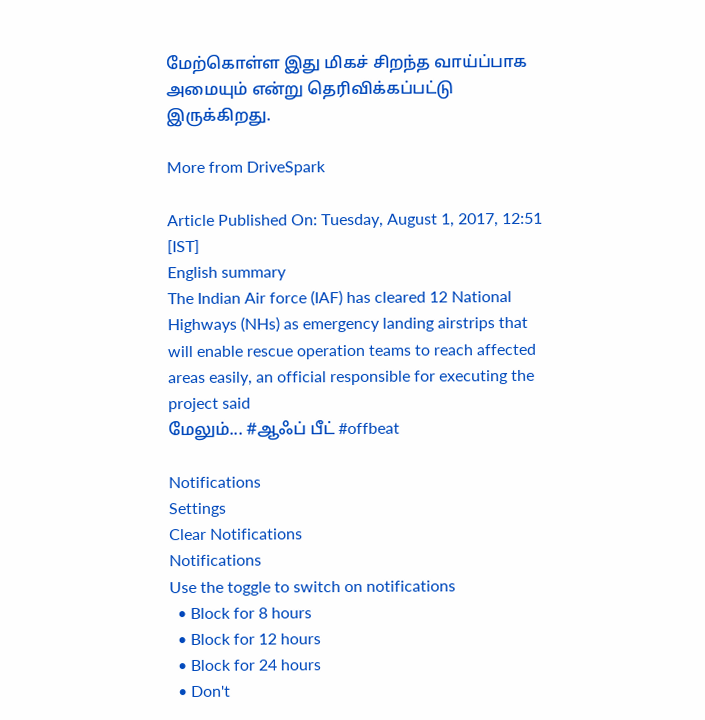மேற்கொள்ள இது மிகச் சிறந்த வாய்ப்பாக அமையும் என்று தெரிவிக்கப்பட்டு இருக்கிறது.

More from DriveSpark

Article Published On: Tuesday, August 1, 2017, 12:51 [IST]
English summary
The Indian Air force (IAF) has cleared 12 National Highways (NHs) as emergency landing airstrips that will enable rescue operation teams to reach affected areas easily, an official responsible for executing the project said
மேலும்... #ஆஃப் பீட் #offbeat

Notifications
Settings
Clear Notifications
Notifications
Use the toggle to switch on notifications
  • Block for 8 hours
  • Block for 12 hours
  • Block for 24 hours
  • Don't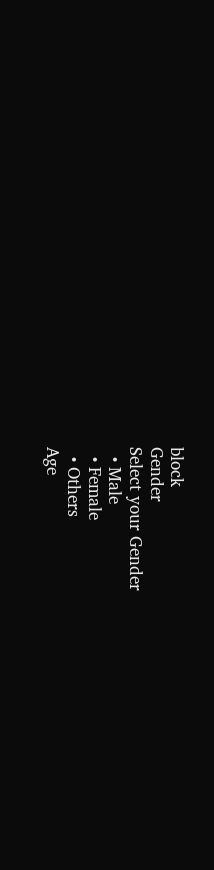block
Gender
Select your Gender
  • Male
  • Female
  • Others
Age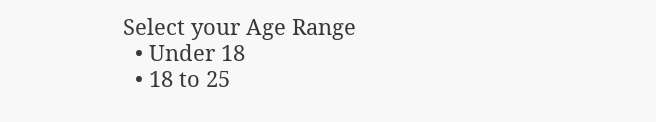Select your Age Range
  • Under 18
  • 18 to 25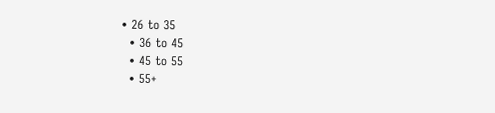• 26 to 35
  • 36 to 45
  • 45 to 55
  • 55+